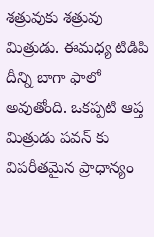శత్రువుకు శత్రువు మిత్రుడు. ఈమధ్య టిడిపి దీన్ని బాగా ఫాలో అవుతోంది. ఒకప్పటి ఆప్త మిత్రుడు పవన్ కు విపరీతమైన ప్రాధాన్యం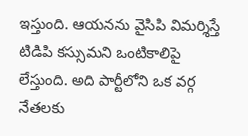ఇస్తుంది. ఆయనను వైసిపి విమర్శిస్తే టిడిపి కస్సుమని ఒంటికాలిపై లేస్తుంది. అది పార్టీలోని ఒక వర్గ నేతలకు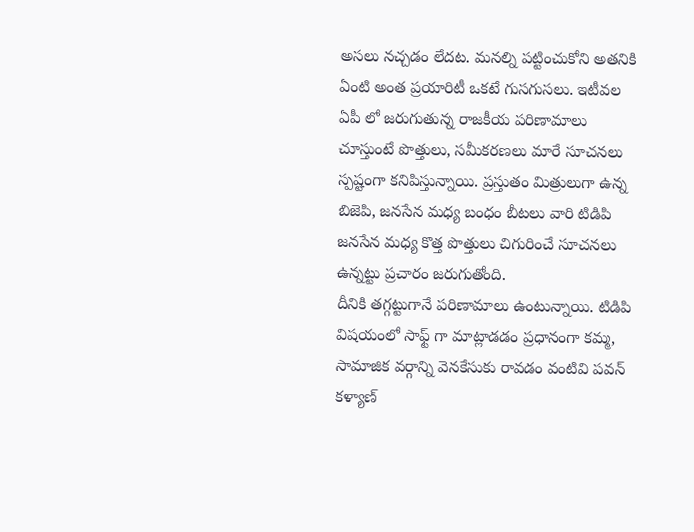అసలు నచ్చడం లేదట. మనల్ని పట్టించుకోని అతనికి ఏంటి అంత ప్రయారిటీ ఒకటే గుసగుసలు. ఇటీవల ఏపీ లో జరుగుతున్న రాజకీయ పరిణామాలు చూస్తుంటే పొత్తులు, సమీకరణలు మారే సూచనలు స్పష్టంగా కనిపిస్తున్నాయి. ప్రస్తుతం మిత్రులుగా ఉన్న బిజెపి, జనసేన మధ్య బంధం బీటలు వారి టిడిపి జనసేన మధ్య కొత్త పొత్తులు చిగురించే సూచనలు ఉన్నట్టు ప్రచారం జరుగుతోంది.
దీనికి తగ్గట్టుగానే పరిణామాలు ఉంటున్నాయి. టిడిపి విషయంలో సాఫ్ట్ గా మాట్లాడడం ప్రధానంగా కమ్మ, సామాజిక వర్గాన్ని వెనకేసుకు రావడం వంటివి పవన్ కళ్యాణ్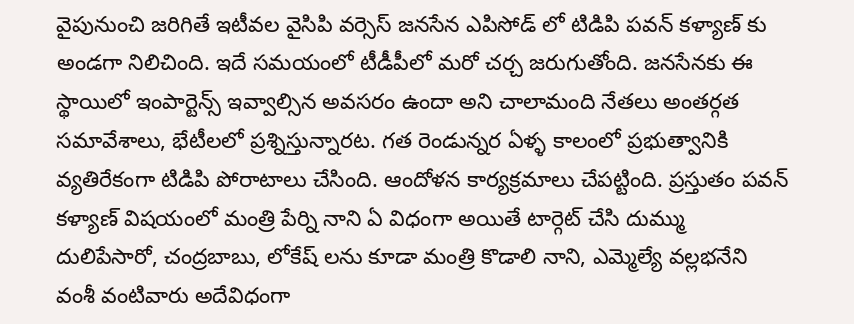వైపునుంచి జరిగితే ఇటీవల వైసిపి వర్సెస్ జనసేన ఎపిసోడ్ లో టిడిపి పవన్ కళ్యాణ్ కు అండగా నిలిచింది. ఇదే సమయంలో టీడీపీలో మరో చర్చ జరుగుతోంది. జనసేనకు ఈ స్థాయిలో ఇంపార్టెన్స్ ఇవ్వాల్సిన అవసరం ఉందా అని చాలామంది నేతలు అంతర్గత సమావేశాలు, భేటీలలో ప్రశ్నిస్తున్నారట. గత రెండున్నర ఏళ్ళ కాలంలో ప్రభుత్వానికి వ్యతిరేకంగా టిడిపి పోరాటాలు చేసింది. ఆందోళన కార్యక్రమాలు చేపట్టింది. ప్రస్తుతం పవన్ కళ్యాణ్ విషయంలో మంత్రి పేర్ని నాని ఏ విధంగా అయితే టార్గెట్ చేసి దుమ్ము దులిపేసారో, చంద్రబాబు, లోకేష్ లను కూడా మంత్రి కొడాలి నాని, ఎమ్మెల్యే వల్లభనేని వంశీ వంటివారు అదేవిధంగా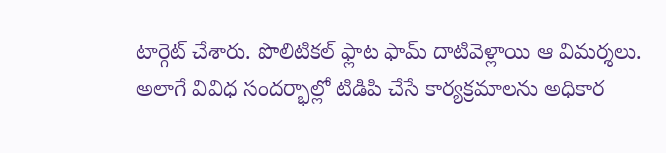టార్గెట్ చేశారు. పొలిటికల్ ఫ్లాట ఫామ్ దాటివెళ్లాయి ఆ విమర్శలు. అలాగే వివిధ సందర్భాల్లో టిడిపి చేసే కార్యక్రమాలను అధికార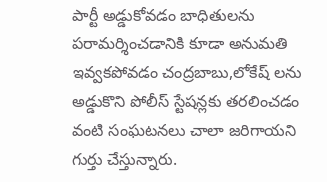పార్టీ అడ్డుకోవడం బాధితులను పరామర్శించడానికి కూడా అనుమతి ఇవ్వకపోవడం చంద్రబాబు,లోకేష్ లను అడ్డుకొని పోలీస్ స్టేషన్లకు తరలించడం వంటి సంఘటనలు చాలా జరిగాయని గుర్తు చేస్తున్నారు.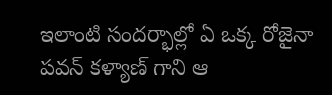ఇలాంటి సందర్భాల్లో ఏ ఒక్క రోజైనా పవన్ కళ్యాణ్ గాని ఆ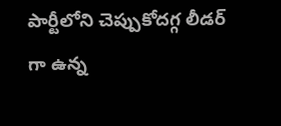పార్టీలోని చెప్పుకోదగ్గ లీడర్ గా ఉన్న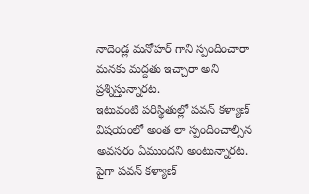నాదెండ్ల మనోహర్ గాని స్పందించారా మనకు మద్దతు ఇచ్చారా అని ప్రశ్నిస్తున్నారట.
ఇటువంటి పరిస్థితుల్లో పవన్ కళ్యాణ్ విషయంలో అంత లా స్పందించాల్సిన అవసరం ఏముందని అంటున్నారట. పైగా పవన్ కళ్యాణ్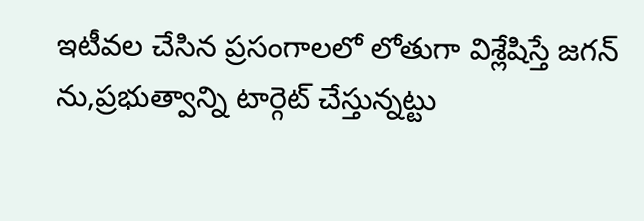ఇటీవల చేసిన ప్రసంగాలలో లోతుగా విశ్లేషిస్తే జగన్ ను,ప్రభుత్వాన్ని టార్గెట్ చేస్తున్నట్టు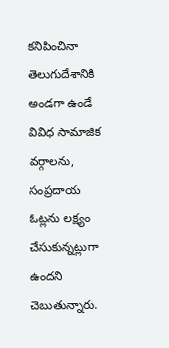కనిపించినా తెలుగుదేశానికి అండగా ఉండే వివిధ సామాజిక వర్గాలను, సంప్రదాయ ఓట్లను లక్ష్యం చేసుకున్నట్లుగా ఉందని చెబుతున్నారు.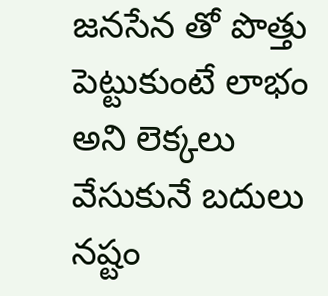జనసేన తో పొత్తు పెట్టుకుంటే లాభం అని లెక్కలు వేసుకునే బదులు నష్టం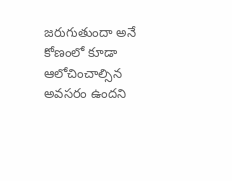జరుగుతుందా అనే కోణంలో కూడా ఆలోచించాల్సిన అవసరం ఉందని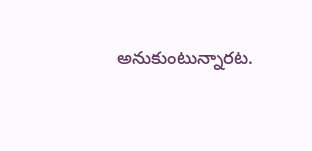అనుకుంటున్నారట.